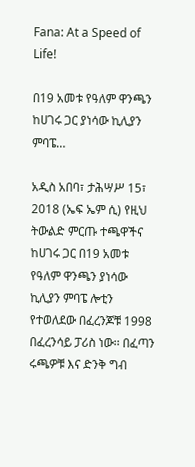Fana: At a Speed of Life!

በ19 አመቱ የዓለም ዋንጫን ከሀገሩ ጋር ያነሳው ኪሊያን ምባፔ…

አዲስ አበባ፣ ታሕሣሥ 15፣ 2018 (ኤፍ ኤም ሲ) የዚህ ትውልድ ምርጡ ተጫዋችና ከሀገሩ ጋር በ19 አመቱ የዓለም ዋንጫን ያነሳው ኪሊያን ምባፔ ሎቲን የተወለደው በፈረንጆቹ 1998 በፈረንሳይ ፓሪስ ነው፡፡ በፈጣን ሩጫዎቹ እና ድንቅ ግብ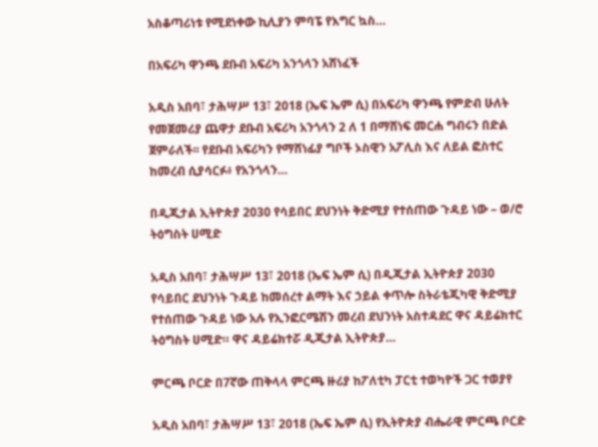አስቆጣሪነቱ የሚደነቀው ኪሊያን ምባፔ የእግር ኳስ…

በአፍሪካ ዋንጫ ደቡብ አፍሪካ አንጎላን አሸነፈች

አዲስ አበባ፣ ታሕሣሥ 13፣ 2018 (ኤፍ ኤም ሲ) በአፍሪካ ዋንጫ የምድብ ሁለት የመጀመሪያ ጨዋታ ደቡብ አፍሪካ አንጎላን 2 ለ 1 በማሸነፍ መርሐ ግብሩን በድል ጀምራለች፡፡ የደቡብ አፍሪካን የማሸነፊያ ግቦች ኦስዊን አፖሊስ እና ለይል ፎስተር ከመረብ ሲያሳርፉ፥ የአንጎላን…

በዲጂታል ኢትዮጵያ 2030 የሳይበር ደህንነት ቅድሚያ የተሰጠው ጉዳይ ነው – ወ/ሮ ትዕግስት ሀሚድ

አዲስ አበባ፣ ታሕሣሥ 13፣ 2018 (ኤፍ ኤም ሲ) በዲጂታል ኢትዮጵያ 2030 የሳይበር ደህንነት ጉዳይ ከመሰረተ ልማት እና ኃይል ቀጥሎ ስትራቴጂካዊ ቅድሚያ የተሰጠው ጉዳይ ነው አሉ የኢንፎርሜሽን መረብ ደህንነት አስተዳደር ዋና ዳይሬክተር ትዕግስት ሀሚድ። ዋና ዳይሬክተሯ ዲጂታል ኢትዮጵያ…

ምርጫ ቦርድ በ7ኛው ጠቅላላ ምርጫ ዙሪያ ከፖለቲካ ፓርቲ ተወካዮች ጋር ተወያየ

አዲስ አበባ፣ ታሕሣሥ 13፣ 2018 (ኤፍ ኤም ሲ) የኢትዮጵያ ብሔራዊ ምርጫ ቦርድ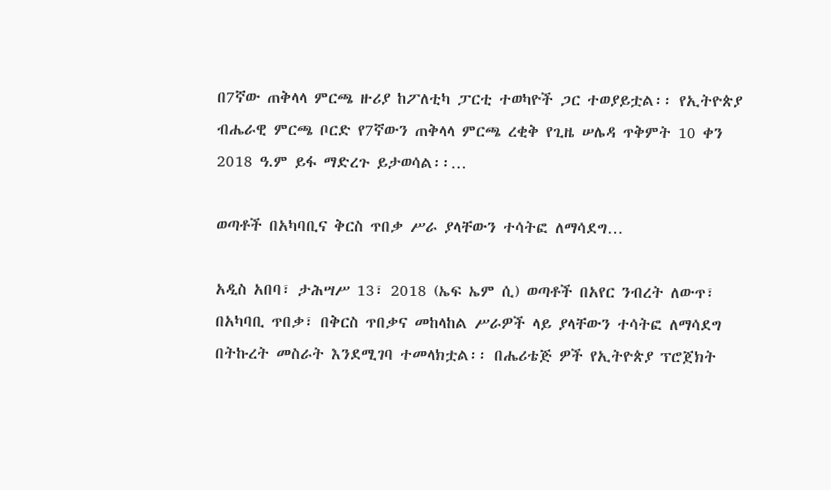በ7ኛው ጠቅላላ ምርጫ ዙሪያ ከፖለቲካ ፓርቲ ተወካዮች ጋር ተወያይቷል፡፡ የኢትዮጵያ ብሔራዊ ምርጫ ቦርድ የ7ኛውን ጠቅላላ ምርጫ ረቂቅ የጊዜ ሠሌዳ ጥቅምት 10 ቀን 2018 ዓ.ም ይፋ ማድረጉ ይታወሳል፡፡…

ወጣቶች በአካባቢና ቅርስ ጥበቃ ሥራ ያላቸውን ተሳትፎ ለማሳደግ…

አዲስ አበባ፣ ታሕሣሥ 13፣ 2018 (ኤፍ ኤም ሲ) ወጣቶች በአየር ንብረት ለውጥ፣ በአካባቢ ጥበቃ፣ በቅርስ ጥበቃና መከላከል ሥራዎች ላይ ያላቸውን ተሳትፎ ለማሳደግ በትኩረት መስራት እንደሚገባ ተመላክቷል፡፡ በሔሪቴጅ ዎች የኢትዮጵያ ፕሮጀክት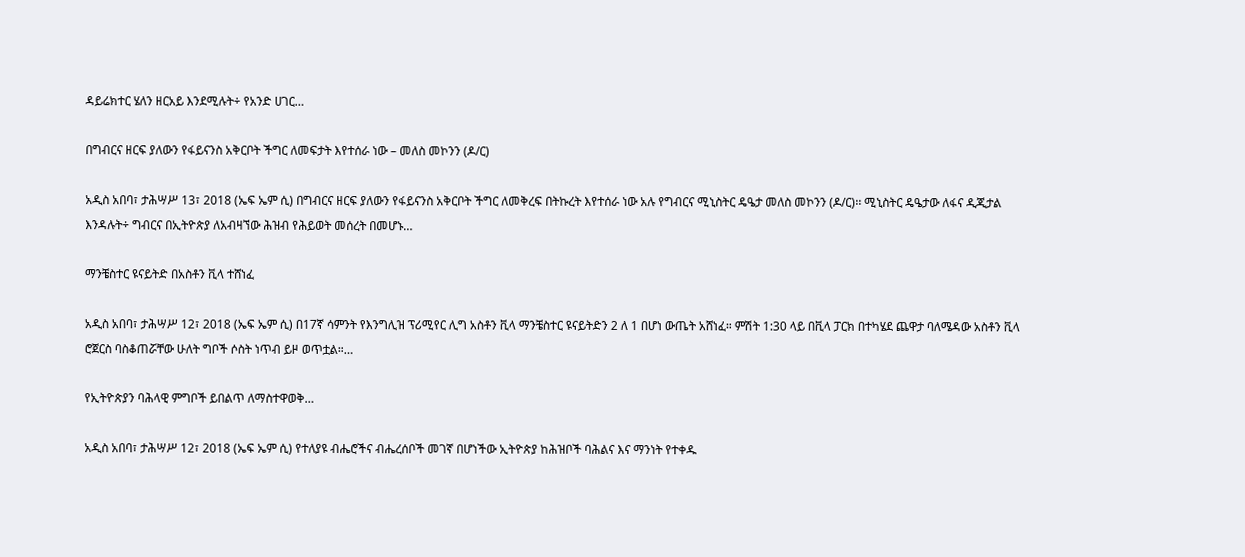ዳይሬክተር ሄለን ዘርአይ እንደሚሉት÷ የአንድ ሀገር…

በግብርና ዘርፍ ያለውን የፋይናንስ አቅርቦት ችግር ለመፍታት እየተሰራ ነው – መለስ መኮንን (ዶ/ር)

አዲስ አበባ፣ ታሕሣሥ 13፣ 2018 (ኤፍ ኤም ሲ) በግብርና ዘርፍ ያለውን የፋይናንስ አቅርቦት ችግር ለመቅረፍ በትኩረት እየተሰራ ነው አሉ የግብርና ሚኒስትር ዴዔታ መለስ መኮንን (ዶ/ር)፡፡ ሚኒስትር ዴዔታው ለፋና ዲጂታል እንዳሉት÷ ግብርና በኢትዮጵያ ለአብዛኘው ሕዝብ የሕይወት መሰረት በመሆኑ…

ማንቼስተር ዩናይትድ በአስቶን ቪላ ተሸነፈ

አዲስ አበባ፣ ታሕሣሥ 12፣ 2018 (ኤፍ ኤም ሲ) በ17ኛ ሳምንት የእንግሊዝ ፕሪሚየር ሊግ አስቶን ቪላ ማንቼስተር ዩናይትድን 2 ለ 1 በሆነ ውጤት አሸነፈ። ምሽት 1:30 ላይ በቪላ ፓርክ በተካሄደ ጨዋታ ባለሜዳው አስቶን ቪላ ሮጀርስ ባስቆጠሯቸው ሁለት ግቦች ሶስት ነጥብ ይዞ ወጥቷል።…

የኢትዮጵያን ባሕላዊ ምግቦች ይበልጥ ለማስተዋወቅ…

አዲስ አበባ፣ ታሕሣሥ 12፣ 2018 (ኤፍ ኤም ሲ) የተለያዩ ብሔሮችና ብሔረሰቦች መገኛ በሆነችው ኢትዮጵያ ከሕዝቦች ባሕልና እና ማንነት የተቀዱ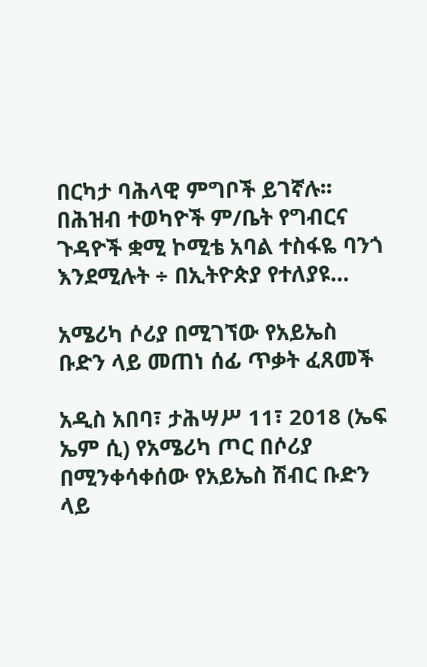በርካታ ባሕላዊ ምግቦች ይገኛሉ፡፡ በሕዝብ ተወካዮች ም/ቤት የግብርና ጉዳዮች ቋሚ ኮሚቴ አባል ተስፋዬ ባንጎ እንደሚሉት ÷ በኢትዮጵያ የተለያዩ…

አሜሪካ ሶሪያ በሚገኘው የአይኤስ ቡድን ላይ መጠነ ሰፊ ጥቃት ፈጸመች

አዲስ አበባ፣ ታሕሣሥ 11፣ 2018 (ኤፍ ኤም ሲ) የአሜሪካ ጦር በሶሪያ በሚንቀሳቀሰው የአይኤስ ሽብር ቡድን ላይ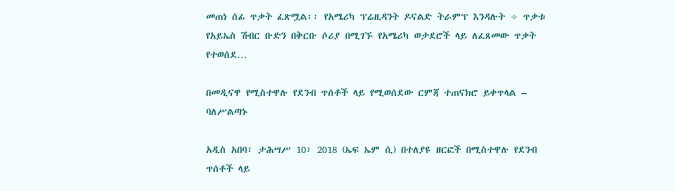መጠነ ሰፊ ጥቃት ፈጽሟል፡፡ የአሜሪካ ፕሬዚዳንት ዶናልድ ትራምፕ እንዳሉት ÷ ጥቃቱ የአይኤስ ሽብር ቡድን በቅርቡ ሶሪያ በሚገኙ የአሜሪካ ወታደሮች ላይ ለፈጸመው ጥቃት የተወሰደ…

በመዲናዋ የሚስተዋሉ የደንብ ጥሰቶች ላይ የሚወሰደው ርምጃ ተጠናክሮ ይቀጥላል – ባለሥልጣኑ

አዲስ አበባ፣ ታሕሣሥ 10፣ 2018 (ኤፍ ኤም ሲ) በተለያዩ ዘርፎች በሚስተዋሉ የደንብ ጥሰቶች ላይ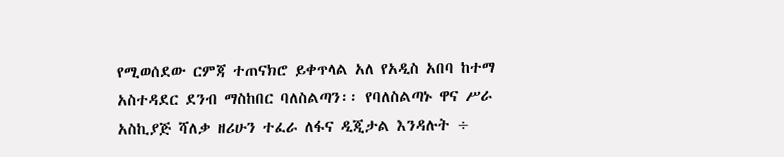የሚወሰደው ርምጃ ተጠናክሮ ይቀጥላል አለ የአዲስ አበባ ከተማ አስተዳደር ደንብ ማስከበር ባለስልጣን፡፡ የባለስልጣኑ ዋና ሥራ አስኪያጅ ሻለቃ ዘሪሁን ተፈራ ለፋና ዲጂታል እንዳሉት ÷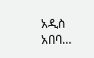አዲስ አበባ…